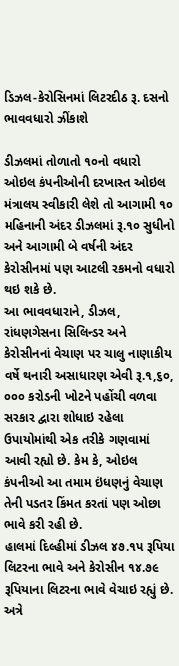ડિઝલ-કેરોસિનમાં લિટરદીઠ રૂ. દસનો ભાવવધારો ઝીંકાશે

ડીઝલમાં તોળાતો ૧૦નો વધારો
ઓઇલ કંપનીઓની દરખાસ્ત ઓઇલ મંત્રાલય સ્વીકારી લેશે તો આગામી ૧૦ મહિનાની અંદર ડીઝલમાં રૂ.૧૦ સુધીનો અને આગામી બે વર્ષની અંદર કેરોસીનમાં પણ આટલી રકમનો વધારો થઇ શકે છે.
આ ભાવવધારાને, ડીઝલ, રાંધણગેસના સિલિન્ડર અને કેરોસીનનાં વેચાણ પર ચાલુ નાણાકીય વર્ષે થનારી અસાધારણ એવી રૂ.૧,૬૦, ૦૦૦ કરોડની ખોટને પહોંચી વળવા સરકાર દ્વારા શોધાઇ રહેલા ઉપાયોમાંથી એક તરીકે ગણવામાં આવી રહ્યો છે. કેમ કે, ઓઇલ કંપનીઓ આ તમામ ઇંધણનું વેચાણ તેની પડતર કિંમત કરતાં પણ ઓછા ભાવે કરી રહી છે.
હાલમાં દિલ્હીમાં ડીઝલ ૪૭.૧પ રૂપિયા લિટરના ભાવે અને કેરોસીન ૧૪.૭૯ રૂપિયાના લિટરના ભાવે વેચાઇ રહ્યું છે. અત્રે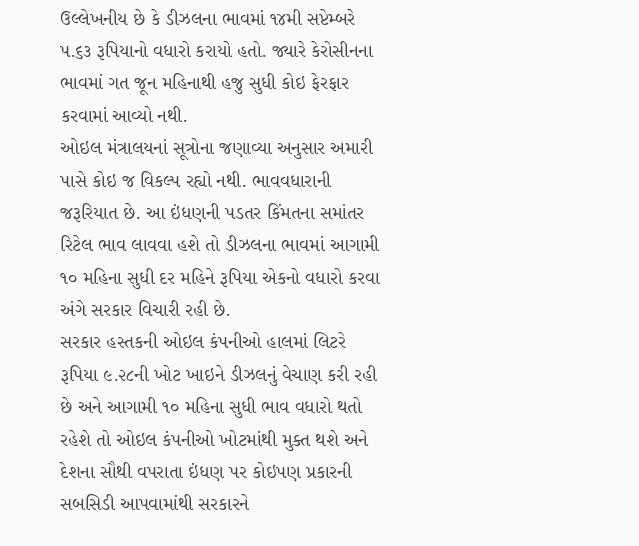ઉલ્લેખનીય છે કે ડીઝલના ભાવમાં ૧૪મી સપ્ટેમ્બરે પ.૬૩ રૂપિયાનો વધારો કરાયો હતો. જ્યારે કેરોસીનના ભાવમાં ગત જૂન મહિનાથી હજુ સુધી કોઇ ફેરફાર કરવામાં આવ્યો નથી.
ઓઇલ મંત્રાલયનાં સૂત્રોના જણાવ્યા અનુસાર અમારી પાસે કોઇ જ વિકલ્પ રહ્યો નથી. ભાવવધારાની જરૂરિયાત છે. આ ઇંધણની પડતર કિંમતના સમાંતર રિટેલ ભાવ લાવવા હશે તો ડીઝલના ભાવમાં આગામી ૧૦ મહિના સુધી દર મહિને રૂપિયા એકનો વધારો કરવા અંગે સરકાર વિચારી રહી છે.
સરકાર હસ્તકની ઓઇલ કંપનીઓ હાલમાં લિટરે રૂપિયા ૯.૨૮ની ખોટ ખાઇને ડીઝલનું વેચાણ કરી રહી છે અને આગામી ૧૦ મહિના સુધી ભાવ વધારો થતો રહેશે તો ઓઇલ કંપનીઓ ખોટમાંથી મુક્ત થશે અને દેશના સૌથી વપરાતા ઇંધણ પર કોઇપણ પ્રકારની સબસિડી આપવામાંથી સરકારને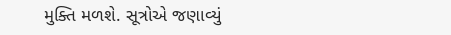મુક્તિ મળશે. સૂત્રોએ જણાવ્યું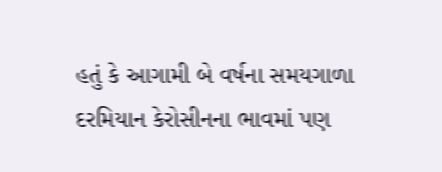હતું કે આગામી બે વર્ષના સમયગાળા દરમિયાન કેરોસીનના ભાવમાં પણ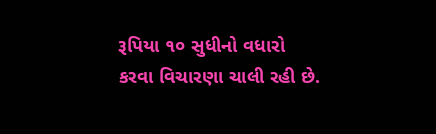રૂપિયા ૧૦ સુધીનો વધારો કરવા વિચારણા ચાલી રહી છે.